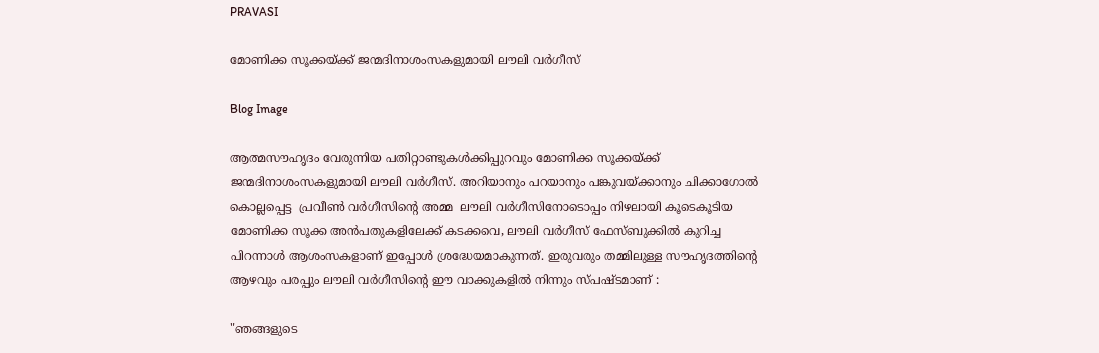PRAVASI

മോണിക്ക സൂക്കയ്ക്ക് ജന്മദിനാശംസകളുമായി ലൗലി വർഗീസ്

Blog Image

ആത്മസൗഹൃദം വേരുന്നിയ പതിറ്റാണ്ടുകൾക്കിപ്പുറവും മോണിക്ക സൂക്കയ്ക്ക് ജന്മദിനാശംസകളുമായി ലൗലി വർഗീസ്. അറിയാനും പറയാനും പങ്കുവയ്ക്കാനും ചിക്കാഗോൽ കൊല്ലപ്പെട്ട  പ്രവീൺ വർഗീസിന്റെ അമ്മ  ലൗലി വർഗീസിനോടൊപ്പം നിഴലായി കൂടെകൂടിയ മോണിക്ക സൂക്ക അൻപതുകളിലേക്ക് കടക്കവെ, ലൗലി വർഗീസ് ഫേസ്ബുക്കിൽ കുറിച്ച പിറന്നാൾ ആശംസകളാണ് ഇപ്പോൾ ശ്രദ്ധേയമാകുന്നത്. ഇരുവരും തമ്മിലുള്ള സൗഹൃദത്തിന്റെ ആഴവും പരപ്പും ലൗലി വർഗീസിന്റെ ഈ വാക്കുകളിൽ നിന്നും സ്പഷ്ടമാണ് :

"ഞങ്ങളുടെ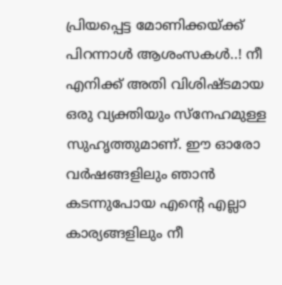പ്രിയപ്പെട്ട മോണിക്കയ്ക്ക് പിറന്നാൾ ആശംസകൾ..! നീ എനിക്ക് അതി വിശിഷ്ടമായ ഒരു വ്യക്തിയും സ്നേഹമുള്ള സുഹൃത്തുമാണ്. ഈ ഓരോ വർഷങ്ങളിലും ഞാൻ കടന്നുപോയ എന്റെ എല്ലാ കാര്യങ്ങളിലും നീ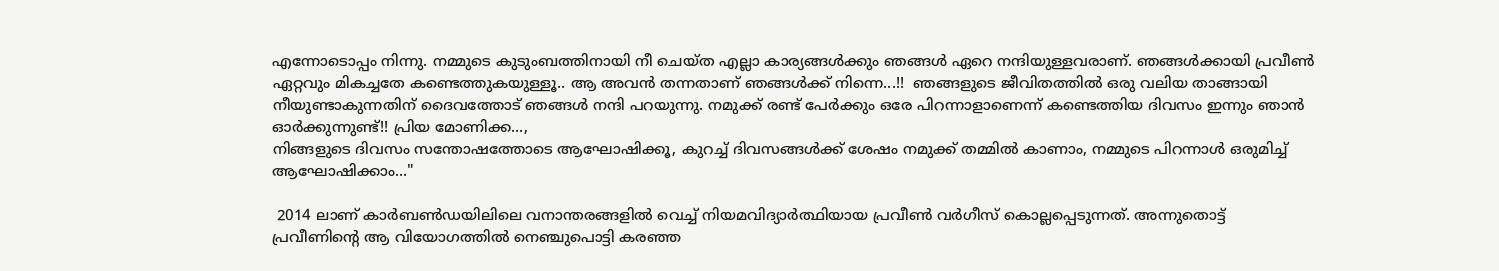എന്നോടൊപ്പം നിന്നു. നമ്മുടെ കുടുംബത്തിനായി നീ ചെയ്ത എല്ലാ കാര്യങ്ങൾക്കും ഞങ്ങൾ ഏറെ നന്ദിയുള്ളവരാണ്. ഞങ്ങൾക്കായി പ്രവീൺ ഏറ്റവും മികച്ചതേ കണ്ടെത്തുകയുള്ളൂ.. ആ അവൻ തന്നതാണ് ഞങ്ങൾക്ക് നിന്നെ...!!  ഞങ്ങളുടെ ജീവിതത്തിൽ ഒരു വലിയ താങ്ങായി നീയുണ്ടാകുന്നതിന് ദൈവത്തോട് ഞങ്ങൾ നന്ദി പറയുന്നു. നമുക്ക് രണ്ട് പേർക്കും ഒരേ പിറന്നാളാണെന്ന് കണ്ടെത്തിയ ദിവസം ഇന്നും ഞാൻ ഓർക്കുന്നുണ്ട്!! പ്രിയ മോണിക്ക...,
നിങ്ങളുടെ ദിവസം സന്തോഷത്തോടെ ആഘോഷിക്കൂ, കുറച്ച് ദിവസങ്ങൾക്ക് ശേഷം നമുക്ക് തമ്മിൽ കാണാം, നമ്മുടെ പിറന്നാൾ ഒരുമിച്ച് ആഘോഷിക്കാം..."

 2014 ലാണ് കാർബൺഡയിലിലെ വനാന്തരങ്ങളിൽ വെച്ച് നിയമവിദ്യാർത്ഥിയായ പ്രവീൺ വർഗീസ് കൊല്ലപ്പെടുന്നത്. അന്നുതൊട്ട് പ്രവീണിന്റെ ആ വിയോഗത്തിൽ നെഞ്ചുപൊട്ടി കരഞ്ഞ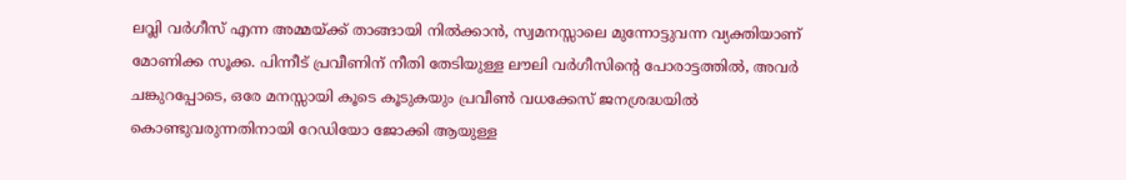ലവ്ലി വർഗീസ് എന്ന അമ്മയ്ക്ക് താങ്ങായി നിൽക്കാൻ, സ്വമനസ്സാലെ മുന്നോട്ടുവന്ന വ്യക്തിയാണ് മോണിക്ക സൂക്ക. പിന്നീട് പ്രവീണിന് നീതി തേടിയുള്ള ലൗലി വർഗീസിന്റെ പോരാട്ടത്തിൽ, അവർ ചങ്കുറപ്പോടെ, ഒരേ മനസ്സായി കൂടെ കൂടുകയും പ്രവീൺ വധക്കേസ് ജനശ്രദ്ധയിൽ കൊണ്ടുവരുന്നതിനായി റേഡിയോ ജോക്കി ആയുള്ള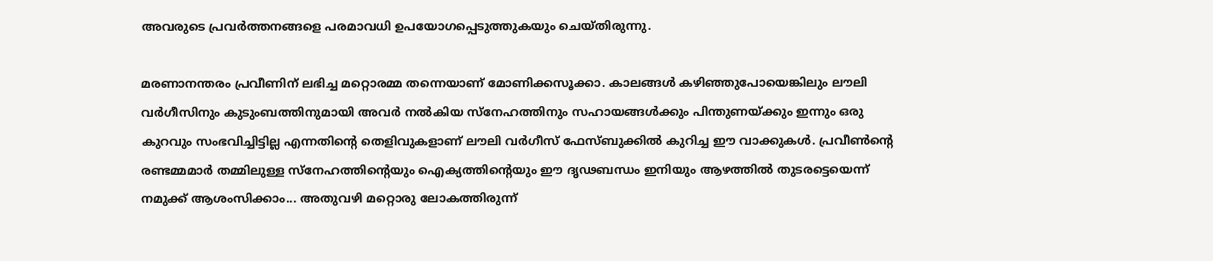അവരുടെ പ്രവർത്തനങ്ങളെ പരമാവധി ഉപയോഗപ്പെടുത്തുകയും ചെയ്തിരുന്നു.

മരണാനന്തരം പ്രവീണിന് ലഭിച്ച മറ്റൊരമ്മ തന്നെയാണ് മോണിക്കസൂക്കാ. കാലങ്ങൾ കഴിഞ്ഞുപോയെങ്കിലും ലൗലി വർഗീസിനും കുടുംബത്തിനുമായി അവർ നൽകിയ സ്നേഹത്തിനും സഹായങ്ങൾക്കും പിന്തുണയ്ക്കും ഇന്നും ഒരു കുറവും സംഭവിച്ചിട്ടില്ല എന്നതിന്റെ തെളിവുകളാണ് ലൗലി വർഗീസ് ഫേസ്ബുക്കിൽ കുറിച്ച ഈ വാക്കുകൾ. പ്രവീൺന്റെ രണ്ടമ്മമാർ തമ്മിലുള്ള സ്നേഹത്തിന്റെയും ഐക്യത്തിന്റെയും ഈ ദൃഢബന്ധം ഇനിയും ആഴത്തിൽ തുടരട്ടെയെന്ന് നമുക്ക് ആശംസിക്കാം... അതുവഴി മറ്റൊരു ലോകത്തിരുന്ന്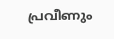പ്രവീണും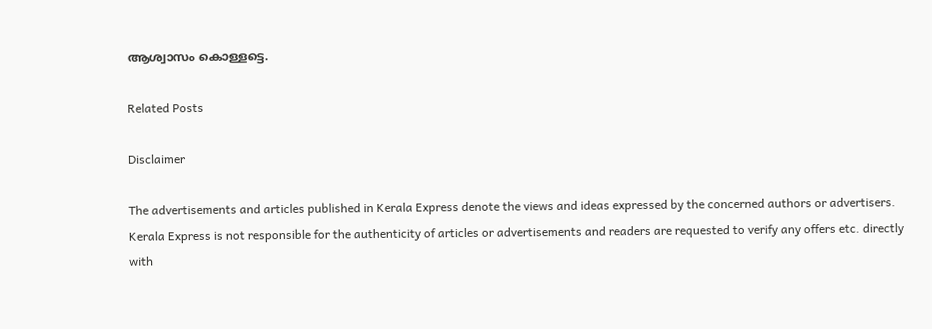ആശ്വാസം കൊള്ളട്ടെ.

Related Posts

Disclaimer

The advertisements and articles published in Kerala Express denote the views and ideas expressed by the concerned authors or advertisers. Kerala Express is not responsible for the authenticity of articles or advertisements and readers are requested to verify any offers etc. directly with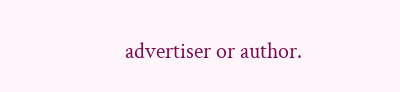advertiser or author.